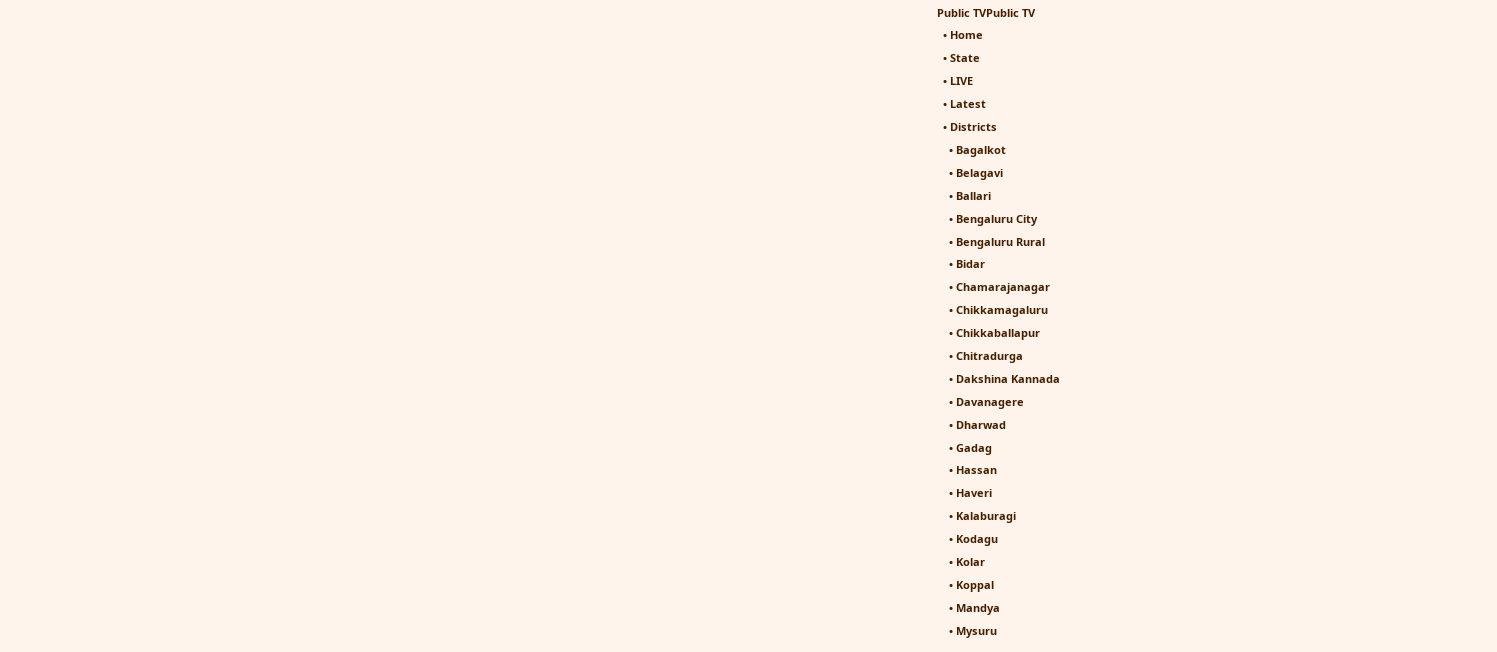Public TVPublic TV
  • Home
  • State
  • LIVE
  • Latest
  • Districts
    • Bagalkot
    • Belagavi
    • Ballari
    • Bengaluru City
    • Bengaluru Rural
    • Bidar
    • Chamarajanagar
    • Chikkamagaluru
    • Chikkaballapur
    • Chitradurga
    • Dakshina Kannada
    • Davanagere
    • Dharwad
    • Gadag
    • Hassan
    • Haveri
    • Kalaburagi
    • Kodagu
    • Kolar
    • Koppal
    • Mandya
    • Mysuru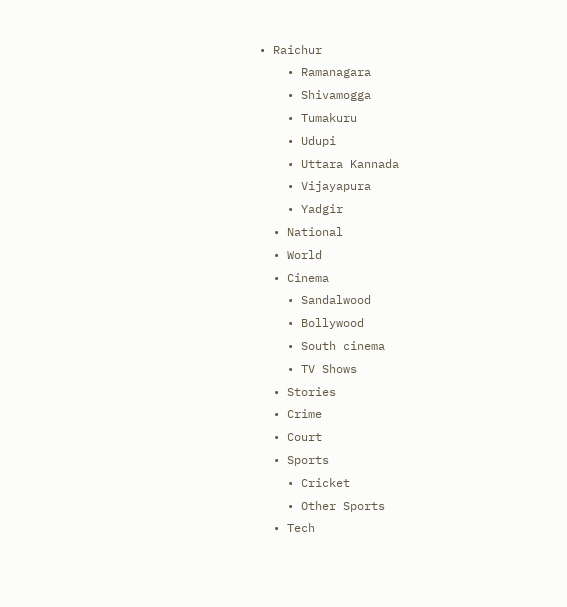• Raichur
    • Ramanagara
    • Shivamogga
    • Tumakuru
    • Udupi
    • Uttara Kannada
    • Vijayapura
    • Yadgir
  • National
  • World
  • Cinema
    • Sandalwood
    • Bollywood
    • South cinema
    • TV Shows
  • Stories
  • Crime
  • Court
  • Sports
    • Cricket
    • Other Sports
  • Tech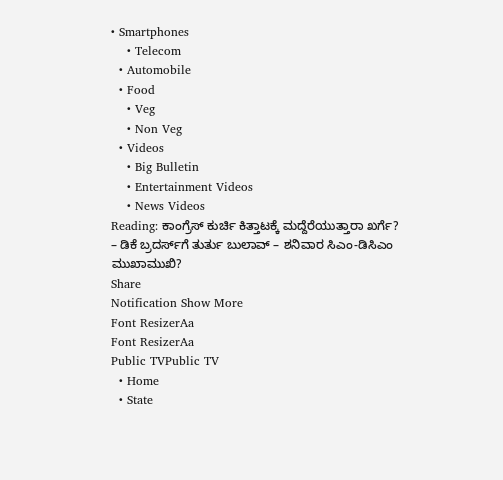• Smartphones
    • Telecom
  • Automobile
  • Food
    • Veg
    • Non Veg
  • Videos
    • Big Bulletin
    • Entertainment Videos
    • News Videos
Reading: ಕಾಂಗ್ರೆಸ್ ಕುರ್ಚಿ ಕಿತ್ತಾಟಕ್ಕೆ ಮದ್ದೆರೆಯುತ್ತಾರಾ ಖರ್ಗೆ? – ಡಿಕೆ ಬ್ರದರ್ಸ್‌ಗೆ ತುರ್ತು ಬುಲಾವ್ – ಶನಿವಾರ ಸಿಎಂ-ಡಿಸಿಎಂ ಮುಖಾಮುಖಿ?
Share
Notification Show More
Font ResizerAa
Font ResizerAa
Public TVPublic TV
  • Home
  • State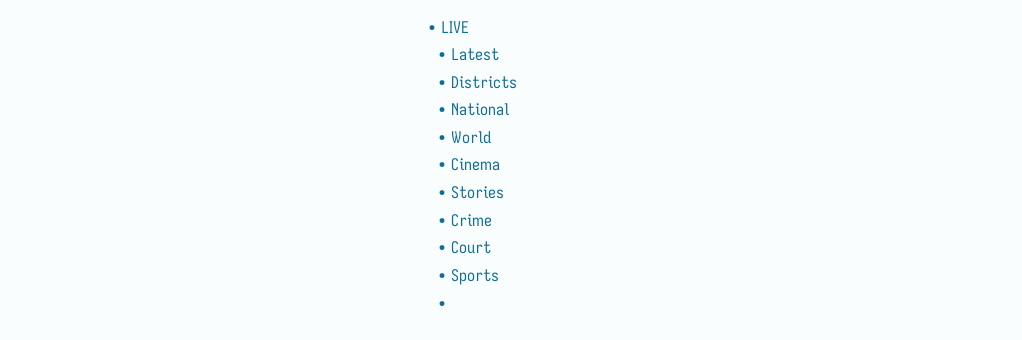• LIVE
  • Latest
  • Districts
  • National
  • World
  • Cinema
  • Stories
  • Crime
  • Court
  • Sports
  •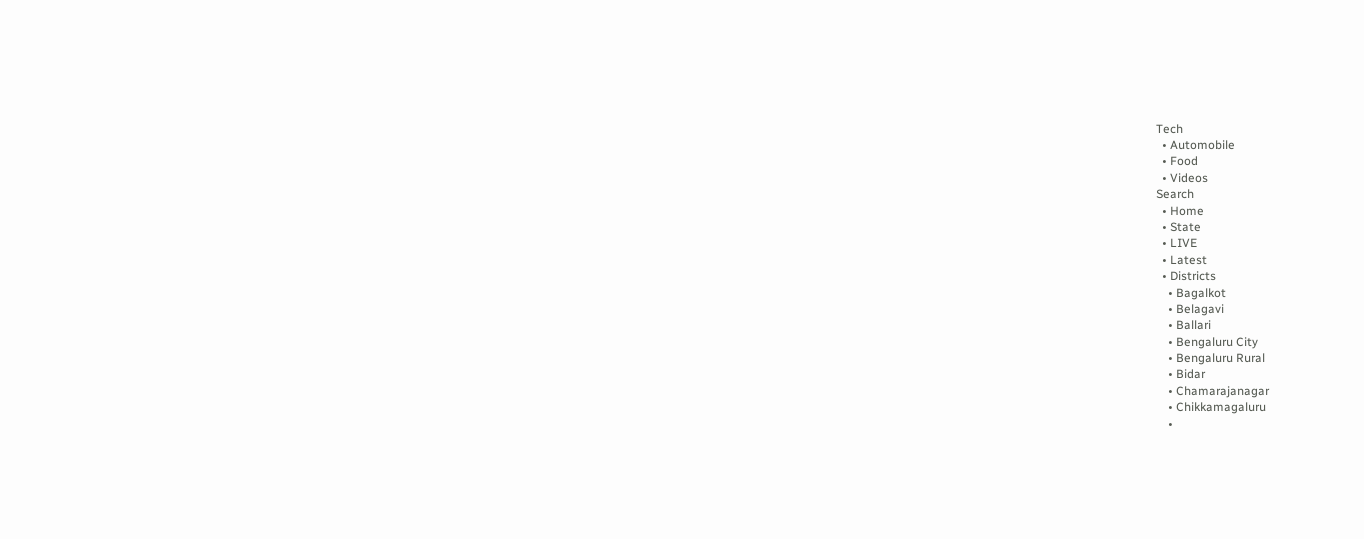Tech
  • Automobile
  • Food
  • Videos
Search
  • Home
  • State
  • LIVE
  • Latest
  • Districts
    • Bagalkot
    • Belagavi
    • Ballari
    • Bengaluru City
    • Bengaluru Rural
    • Bidar
    • Chamarajanagar
    • Chikkamagaluru
    •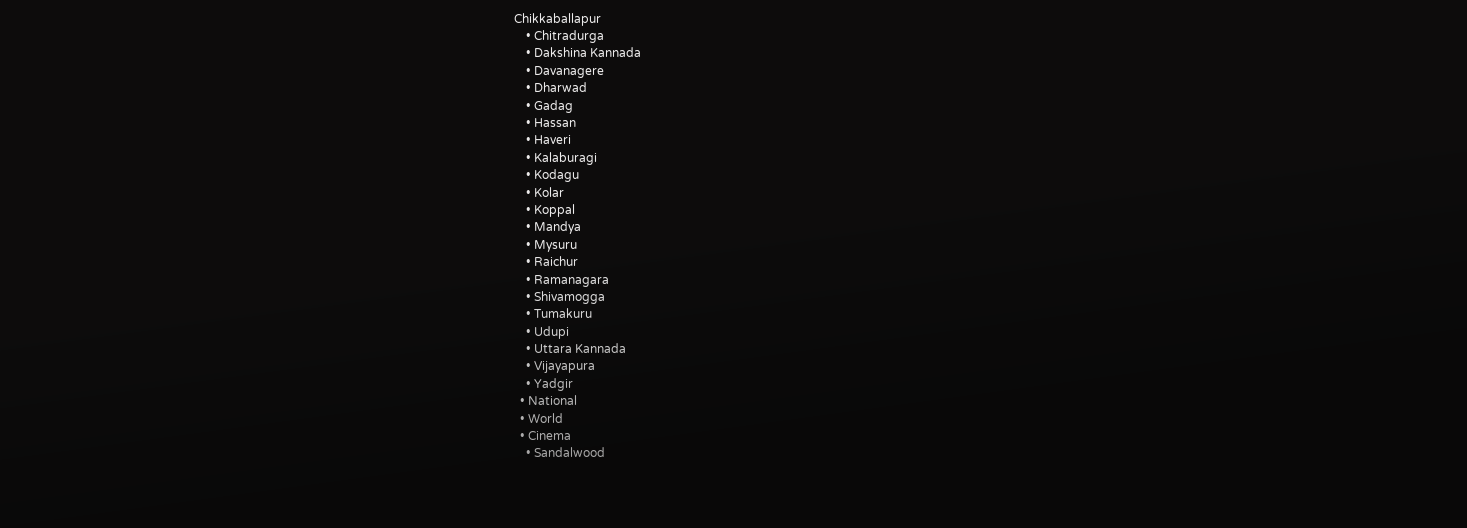Chikkaballapur
    • Chitradurga
    • Dakshina Kannada
    • Davanagere
    • Dharwad
    • Gadag
    • Hassan
    • Haveri
    • Kalaburagi
    • Kodagu
    • Kolar
    • Koppal
    • Mandya
    • Mysuru
    • Raichur
    • Ramanagara
    • Shivamogga
    • Tumakuru
    • Udupi
    • Uttara Kannada
    • Vijayapura
    • Yadgir
  • National
  • World
  • Cinema
    • Sandalwood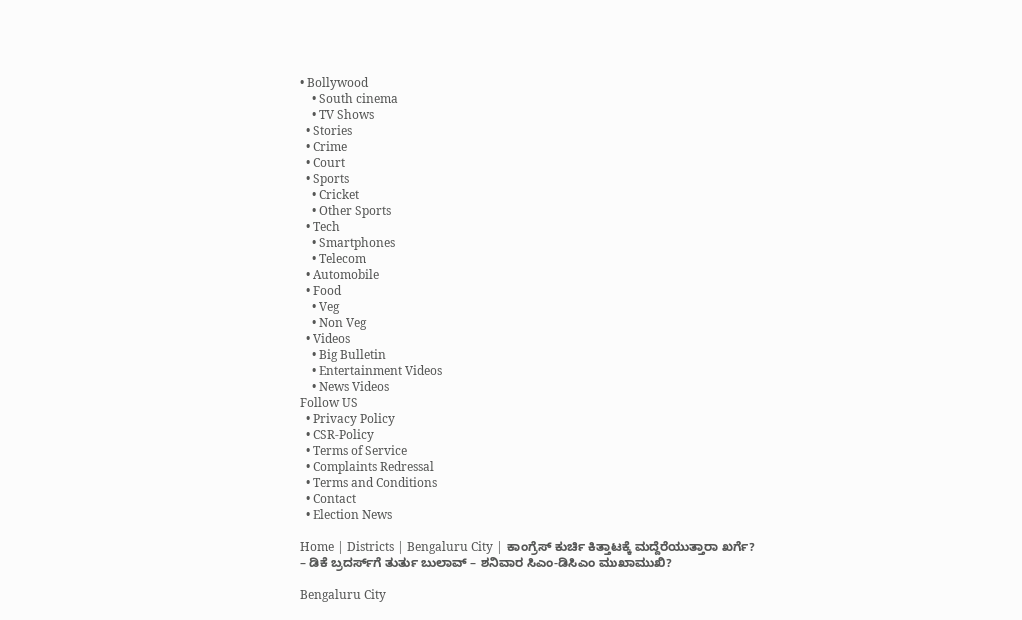• Bollywood
    • South cinema
    • TV Shows
  • Stories
  • Crime
  • Court
  • Sports
    • Cricket
    • Other Sports
  • Tech
    • Smartphones
    • Telecom
  • Automobile
  • Food
    • Veg
    • Non Veg
  • Videos
    • Big Bulletin
    • Entertainment Videos
    • News Videos
Follow US
  • Privacy Policy
  • CSR-Policy
  • Terms of Service
  • Complaints Redressal
  • Terms and Conditions
  • Contact
  • Election News

Home | Districts | Bengaluru City | ಕಾಂಗ್ರೆಸ್ ಕುರ್ಚಿ ಕಿತ್ತಾಟಕ್ಕೆ ಮದ್ದೆರೆಯುತ್ತಾರಾ ಖರ್ಗೆ? – ಡಿಕೆ ಬ್ರದರ್ಸ್‌ಗೆ ತುರ್ತು ಬುಲಾವ್ – ಶನಿವಾರ ಸಿಎಂ-ಡಿಸಿಎಂ ಮುಖಾಮುಖಿ?

Bengaluru City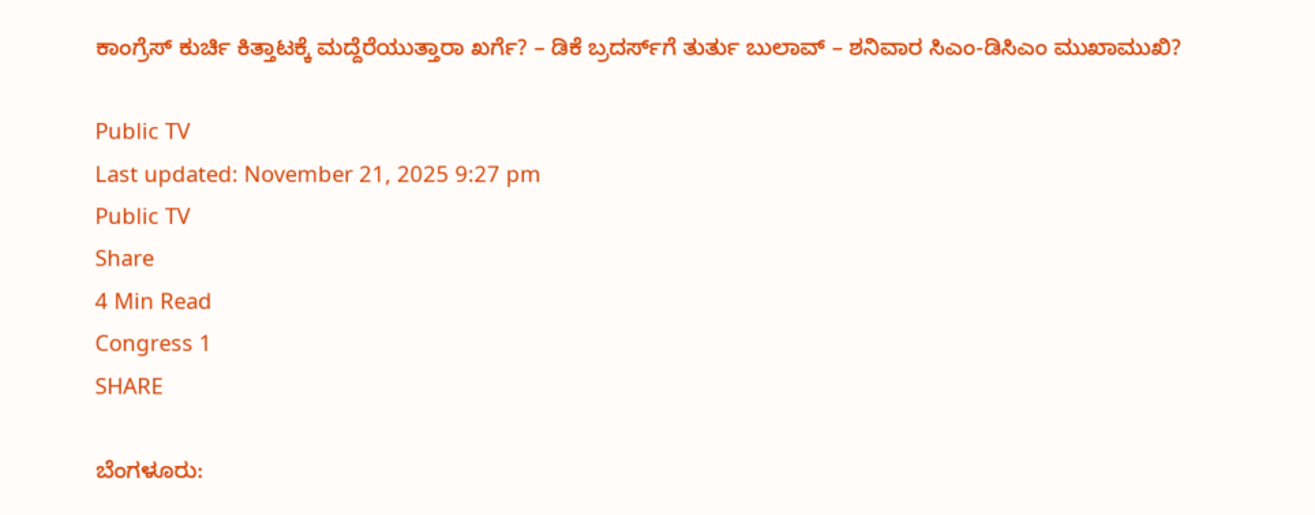ಕಾಂಗ್ರೆಸ್ ಕುರ್ಚಿ ಕಿತ್ತಾಟಕ್ಕೆ ಮದ್ದೆರೆಯುತ್ತಾರಾ ಖರ್ಗೆ? – ಡಿಕೆ ಬ್ರದರ್ಸ್‌ಗೆ ತುರ್ತು ಬುಲಾವ್ – ಶನಿವಾರ ಸಿಎಂ-ಡಿಸಿಎಂ ಮುಖಾಮುಖಿ?

Public TV
Last updated: November 21, 2025 9:27 pm
Public TV
Share
4 Min Read
Congress 1
SHARE

ಬೆಂಗಳೂರು: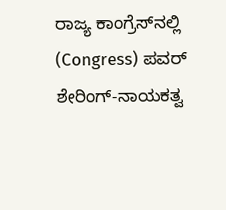ರಾಜ್ಯ ಕಾಂಗ್ರೆಸ್‌ನಲ್ಲಿ (Congress) ಪವರ್ ಶೇರಿಂಗ್-ನಾಯಕತ್ವ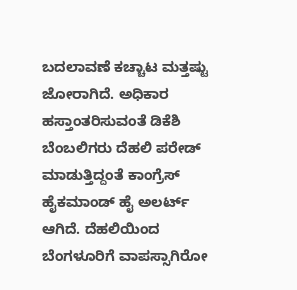ಬದಲಾವಣೆ ಕಚ್ಚಾಟ ಮತ್ತಷ್ಟು ಜೋರಾಗಿದೆ. ಅಧಿಕಾರ ಹಸ್ತಾಂತರಿಸುವಂತೆ ಡಿಕೆಶಿ ಬೆಂಬಲಿಗರು ದೆಹಲಿ ಪರೇಡ್ ಮಾಡುತ್ತಿದ್ದಂತೆ ಕಾಂಗ್ರೆಸ್ ಹೈಕಮಾಂಡ್ ಹೈ ಅಲರ್ಟ್ ಆಗಿದೆ. ದೆಹಲಿಯಿಂದ ಬೆಂಗಳೂರಿಗೆ ವಾಪಸ್ಸಾಗಿರೋ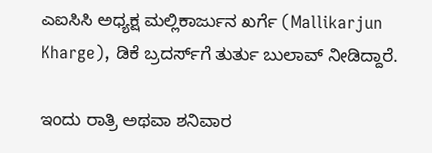ಎಐಸಿಸಿ ಅಧ್ಯಕ್ಷ ಮಲ್ಲಿಕಾರ್ಜುನ ಖರ್ಗೆ (Mallikarjun Kharge), ಡಿಕೆ ಬ್ರದರ್ಸ್‌ಗೆ ತುರ್ತು ಬುಲಾವ್ ನೀಡಿದ್ದಾರೆ.

ಇಂದು ರಾತ್ರಿ ಅಥವಾ ಶನಿವಾರ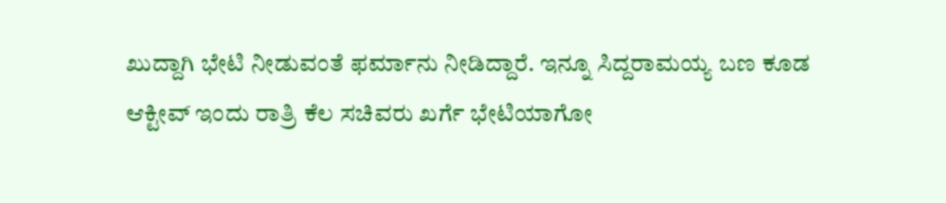ಖುದ್ದಾಗಿ ಭೇಟಿ ನೀಡುವಂತೆ ಫರ್ಮಾನು ನೀಡಿದ್ದಾರೆ. ಇನ್ನೂ ಸಿದ್ದರಾಮಯ್ಯ ಬಣ ಕೂಡ ಆಕ್ಟೀವ್ ಇಂದು ರಾತ್ರಿ ಕೆಲ ಸಚಿವರು ಖರ್ಗೆ ಭೇಟಿಯಾಗೋ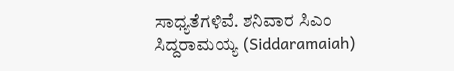ಸಾಧ್ಯತೆಗಳಿವೆ. ಶನಿವಾರ ಸಿಎಂ ಸಿದ್ದರಾಮಯ್ಯ (Siddaramaiah)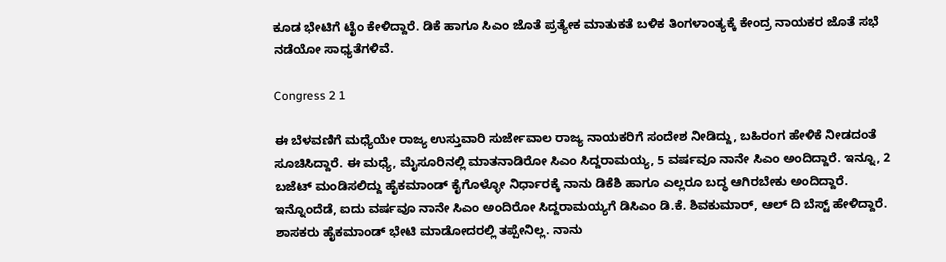ಕೂಡ ಭೇಟಿಗೆ ಟೈಂ ಕೇಳಿದ್ದಾರೆ. ಡಿಕೆ ಹಾಗೂ ಸಿಎಂ ಜೊತೆ ಪ್ರತ್ಯೇಕ ಮಾತುಕತೆ ಬಳಿಕ ತಿಂಗಳಾಂತ್ಯಕ್ಕೆ ಕೇಂದ್ರ ನಾಯಕರ ಜೊತೆ ಸಭೆ ನಡೆಯೋ ಸಾಧ್ಯತೆಗಳಿವೆ.

Congress 2 1

ಈ ಬೆಳವಣಿಗೆ ಮಧ್ಯೆಯೇ ರಾಜ್ಯ ಉಸ್ತುವಾರಿ ಸುರ್ಜೇವಾಲ ರಾಜ್ಯ ನಾಯಕರಿಗೆ ಸಂದೇಶ ನೀಡಿದ್ದು, ಬಹಿರಂಗ ಹೇಳಿಕೆ ನೀಡದಂತೆ ಸೂಚಿಸಿದ್ದಾರೆ. ಈ ಮಧ್ಯೆ, ಮೈಸೂರಿನಲ್ಲಿ ಮಾತನಾಡಿರೋ ಸಿಎಂ ಸಿದ್ದರಾಮಯ್ಯ, 5 ವರ್ಷವೂ ನಾನೇ ಸಿಎಂ ಅಂದಿದ್ದಾರೆ. ಇನ್ನೂ, 2 ಬಜೆಟ್ ಮಂಡಿಸಲಿದ್ದು ಹೈಕಮಾಂಡ್ ಕೈಗೊಳ್ಳೋ ನಿರ್ಧಾರಕ್ಕೆ ನಾನು ಡಿಕೆಶಿ ಹಾಗೂ ಎಲ್ಲರೂ ಬದ್ಧ ಆಗಿರಬೇಕು ಅಂದಿದ್ದಾರೆ. ಇನ್ನೊಂದೆಡೆ, ಐದು ವರ್ಷವೂ ನಾನೇ ಸಿಎಂ ಅಂದಿರೋ ಸಿದ್ದರಾಮಯ್ಯಗೆ ಡಿಸಿಎಂ ಡಿ.ಕೆ. ಶಿವಕುಮಾರ್, ಆಲ್ ದಿ ಬೆಸ್ಟ್ ಹೇಳಿದ್ದಾರೆ. ಶಾಸಕರು ಹೈಕಮಾಂಡ್ ಭೇಟಿ ಮಾಡೋದರಲ್ಲಿ ತಪ್ಪೇನಿಲ್ಲ. ನಾನು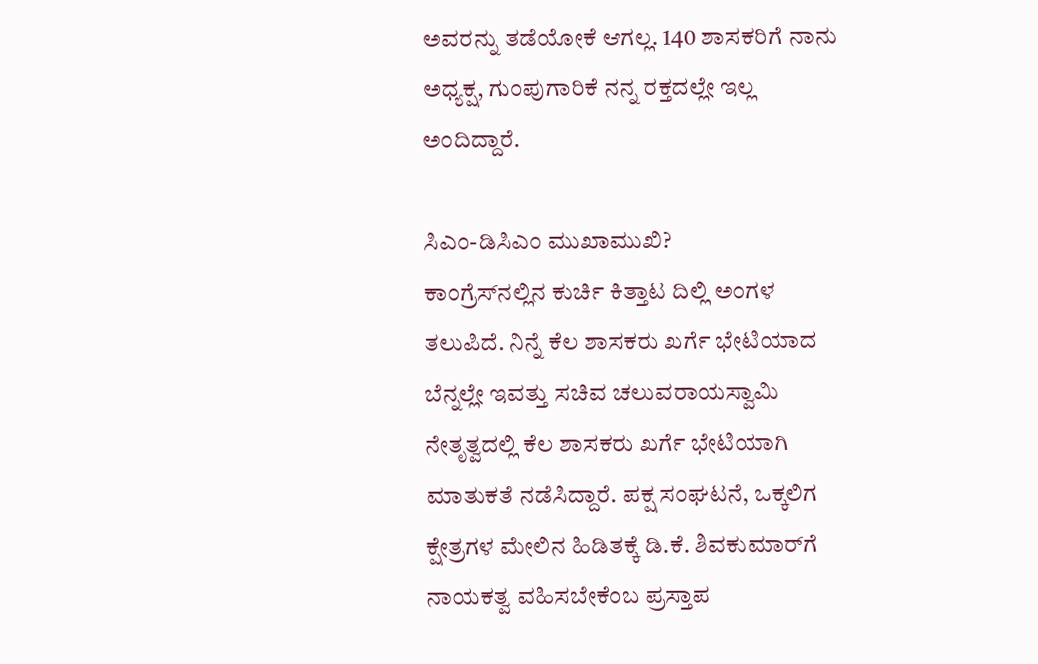ಅವರನ್ನು ತಡೆಯೋಕೆ ಆಗಲ್ಲ. 140 ಶಾಸಕರಿಗೆ ನಾನು ಅಧ್ಯಕ್ಷ, ಗುಂಪುಗಾರಿಕೆ ನನ್ನ ರಕ್ತದಲ್ಲೇ ಇಲ್ಲ ಅಂದಿದ್ದಾರೆ.

ಸಿಎಂ-ಡಿಸಿಎಂ ಮುಖಾಮುಖಿ?
ಕಾಂಗ್ರೆಸ್‌ನಲ್ಲಿನ ಕುರ್ಚಿ ಕಿತ್ತಾಟ ದಿಲ್ಲಿ ಅಂಗಳ ತಲುಪಿದೆ. ನಿನ್ನೆ ಕೆಲ ಶಾಸಕರು ಖರ್ಗೆ ಭೇಟಿಯಾದ ಬೆನ್ನಲ್ಲೇ ಇವತ್ತು ಸಚಿವ ಚಲುವರಾಯಸ್ವಾಮಿ ನೇತೃತ್ವದಲ್ಲಿ ಕೆಲ ಶಾಸಕರು ಖರ್ಗೆ ಭೇಟಿಯಾಗಿ ಮಾತುಕತೆ ನಡೆಸಿದ್ದಾರೆ. ಪಕ್ಷ ಸಂಘಟನೆ, ಒಕ್ಕಲಿಗ ಕ್ಷೇತ್ರಗಳ ಮೇಲಿನ ಹಿಡಿತಕ್ಕೆ ಡಿ.ಕೆ. ಶಿವಕುಮಾರ್‌ಗೆ ನಾಯಕತ್ವ ವಹಿಸಬೇಕೆಂಬ ಪ್ರಸ್ತಾಪ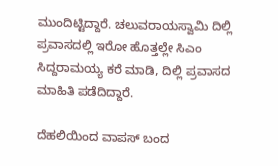ಮುಂದಿಟ್ಟಿದ್ದಾರೆ. ಚಲುವರಾಯಸ್ವಾಮಿ ದಿಲ್ಲಿ ಪ್ರವಾಸದಲ್ಲಿ ಇರೋ ಹೊತ್ತಲ್ಲೇ ಸಿಎಂ ಸಿದ್ದರಾಮಯ್ಯ ಕರೆ ಮಾಡಿ, ದಿಲ್ಲಿ ಪ್ರವಾಸದ ಮಾಹಿತಿ ಪಡೆದಿದ್ದಾರೆ.

ದೆಹಲಿಯಿಂದ ವಾಪಸ್ ಬಂದ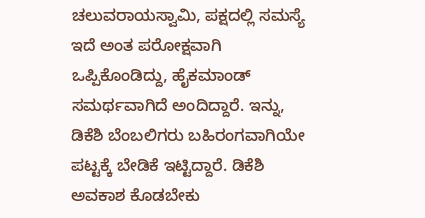ಚಲುವರಾಯಸ್ವಾಮಿ, ಪಕ್ಷದಲ್ಲಿ ಸಮಸ್ಯೆ ಇದೆ ಅಂತ ಪರೋಕ್ಷವಾಗಿ ಒಪ್ಪಿಕೊಂಡಿದ್ದು, ಹೈಕಮಾಂಡ್ ಸಮರ್ಥವಾಗಿದೆ ಅಂದಿದ್ದಾರೆ. ಇನ್ನು, ಡಿಕೆಶಿ ಬೆಂಬಲಿಗರು ಬಹಿರಂಗವಾಗಿಯೇ ಪಟ್ಟಕ್ಕೆ ಬೇಡಿಕೆ ಇಟ್ಟಿದ್ದಾರೆ. ಡಿಕೆಶಿ ಅವಕಾಶ ಕೊಡಬೇಕು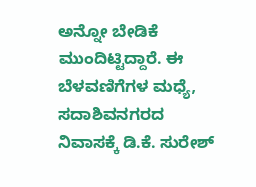ಅನ್ನೋ ಬೇಡಿಕೆ ಮುಂದಿಟ್ಟಿದ್ದಾರೆ. ಈ ಬೆಳವಣಿಗೆಗಳ ಮಧ್ಯೆ, ಸದಾಶಿವನಗರದ ನಿವಾಸಕ್ಕೆ ಡಿ.ಕೆ. ಸುರೇಶ್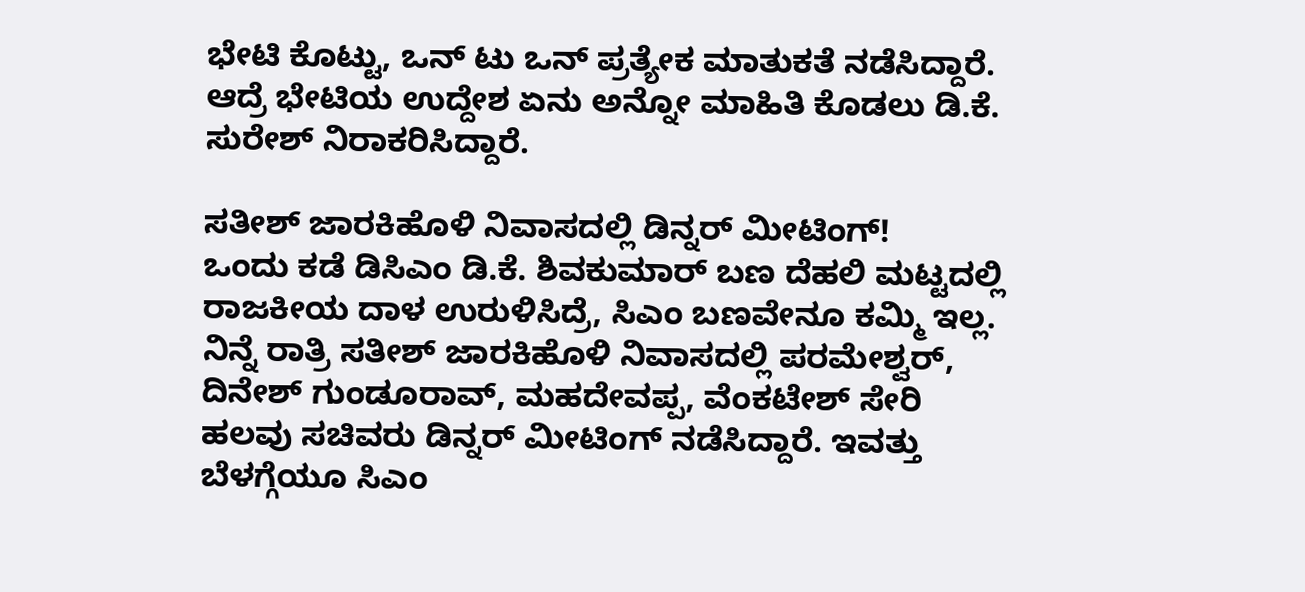ಭೇಟಿ ಕೊಟ್ಟು, ಒನ್ ಟು ಒನ್ ಪ್ರತ್ಯೇಕ ಮಾತುಕತೆ ನಡೆಸಿದ್ದಾರೆ. ಆದ್ರೆ ಭೇಟಿಯ ಉದ್ದೇಶ ಏನು ಅನ್ನೋ ಮಾಹಿತಿ ಕೊಡಲು ಡಿ.ಕೆ. ಸುರೇಶ್ ನಿರಾಕರಿಸಿದ್ದಾರೆ.

ಸತೀಶ್‌ ಜಾರಕಿಹೊಳಿ ನಿವಾಸದಲ್ಲಿ ಡಿನ್ನರ್ ಮೀಟಿಂಗ್!
ಒಂದು ಕಡೆ ಡಿಸಿಎಂ ಡಿ.ಕೆ. ಶಿವಕುಮಾರ್ ಬಣ ದೆಹಲಿ ಮಟ್ಟದಲ್ಲಿ ರಾಜಕೀಯ ದಾಳ ಉರುಳಿಸಿದ್ರೆ, ಸಿಎಂ ಬಣವೇನೂ ಕಮ್ಮಿ ಇಲ್ಲ. ನಿನ್ನೆ ರಾತ್ರಿ ಸತೀಶ್ ಜಾರಕಿಹೊಳಿ ನಿವಾಸದಲ್ಲಿ ಪರಮೇಶ್ವರ್, ದಿನೇಶ್ ಗುಂಡೂರಾವ್, ಮಹದೇವಪ್ಪ, ವೆಂಕಟೇಶ್ ಸೇರಿ ಹಲವು ಸಚಿವರು ಡಿನ್ನರ್ ಮೀಟಿಂಗ್ ನಡೆಸಿದ್ದಾರೆ. ಇವತ್ತು ಬೆಳಗ್ಗೆಯೂ ಸಿಎಂ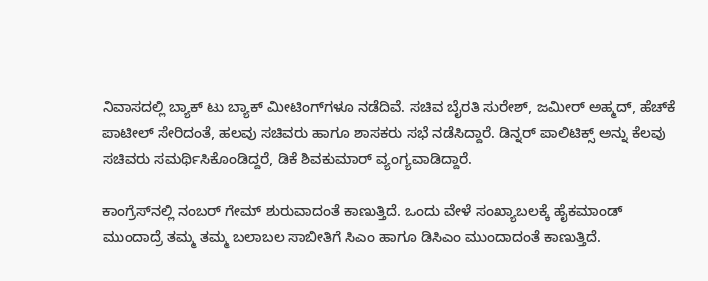ನಿವಾಸದಲ್ಲಿ ಬ್ಯಾಕ್ ಟು ಬ್ಯಾಕ್ ಮೀಟಿಂಗ್‌ಗಳೂ ನಡೆದಿವೆ. ಸಚಿವ ಬೈರತಿ ಸುರೇಶ್, ಜಮೀರ್ ಅಹ್ಮದ್, ಹೆಚ್‌ಕೆ ಪಾಟೀಲ್ ಸೇರಿದಂತೆ, ಹಲವು ಸಚಿವರು ಹಾಗೂ ಶಾಸಕರು ಸಭೆ ನಡೆಸಿದ್ದಾರೆ. ಡಿನ್ನರ್ ಪಾಲಿಟಿಕ್ಸ್ ಅನ್ನು ಕೆಲವು ಸಚಿವರು ಸಮರ್ಥಿಸಿಕೊಂಡಿದ್ದರೆ, ಡಿಕೆ ಶಿವಕುಮಾರ್ ವ್ಯಂಗ್ಯವಾಡಿದ್ದಾರೆ.

ಕಾಂಗ್ರೆಸ್‌ನಲ್ಲಿ ನಂಬರ್ ಗೇಮ್ ಶುರುವಾದಂತೆ ಕಾಣುತ್ತಿದೆ. ಒಂದು ವೇಳೆ ಸಂಖ್ಯಾಬಲಕ್ಕೆ ಹೈಕಮಾಂಡ್ ಮುಂದಾದ್ರೆ ತಮ್ಮ ತಮ್ಮ ಬಲಾಬಲ ಸಾಬೀತಿಗೆ ಸಿಎಂ ಹಾಗೂ ಡಿಸಿಎಂ ಮುಂದಾದಂತೆ ಕಾಣುತ್ತಿದೆ.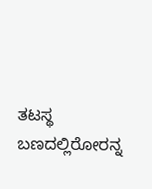ತಟಸ್ಥ ಬಣದಲ್ಲಿರೋರನ್ನ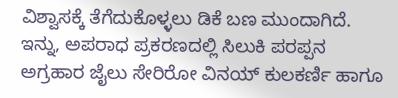ವಿಶ್ವಾಸಕ್ಕೆ ತೆಗೆದುಕೊಳ್ಳಲು ಡಿಕೆ ಬಣ ಮುಂದಾಗಿದೆ. ಇನ್ನು, ಅಪರಾಧ ಪ್ರಕರಣದಲ್ಲಿ ಸಿಲುಕಿ ಪರಪ್ಪನ ಅಗ್ರಹಾರ ಜೈಲು ಸೇರಿರೋ ವಿನಯ್ ಕುಲಕರ್ಣಿ ಹಾಗೂ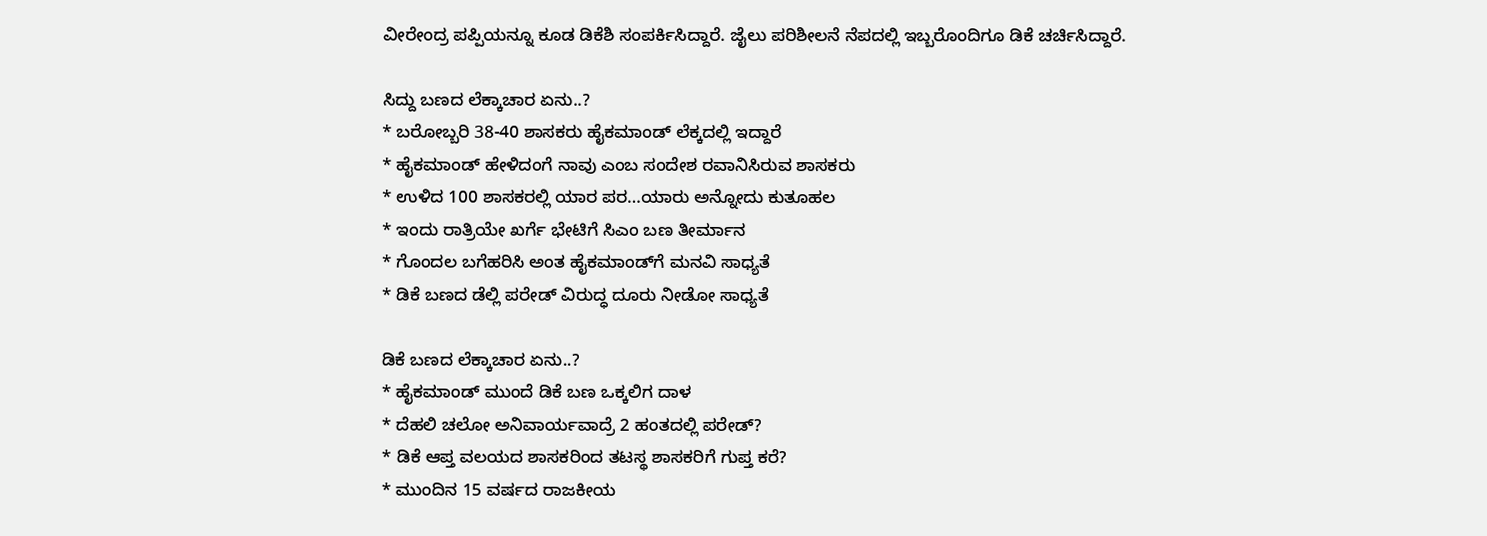ವೀರೇಂದ್ರ ಪಪ್ಪಿಯನ್ನೂ ಕೂಡ ಡಿಕೆಶಿ ಸಂಪರ್ಕಿಸಿದ್ದಾರೆ. ಜೈಲು ಪರಿಶೀಲನೆ ನೆಪದಲ್ಲಿ ಇಬ್ಬರೊಂದಿಗೂ ಡಿಕೆ ಚರ್ಚಿಸಿದ್ದಾರೆ.

ಸಿದ್ದು ಬಣದ ಲೆಕ್ಕಾಚಾರ ಏನು..?
* ಬರೋಬ್ಬರಿ 38-40 ಶಾಸಕರು ಹೈಕಮಾಂಡ್ ಲೆಕ್ಕದಲ್ಲಿ ಇದ್ದಾರೆ
* ಹೈಕಮಾಂಡ್ ಹೇಳಿದಂಗೆ ನಾವು ಎಂಬ ಸಂದೇಶ ರವಾನಿಸಿರುವ ಶಾಸಕರು
* ಉಳಿದ 100 ಶಾಸಕರಲ್ಲಿ ಯಾರ ಪರ…ಯಾರು ಅನ್ನೋದು ಕುತೂಹಲ
* ಇಂದು ರಾತ್ರಿಯೇ ಖರ್ಗೆ ಭೇಟಿಗೆ ಸಿಎಂ ಬಣ ತೀರ್ಮಾನ
* ಗೊಂದಲ ಬಗೆಹರಿಸಿ ಅಂತ ಹೈಕಮಾಂಡ್‌ಗೆ ಮನವಿ ಸಾಧ್ಯತೆ
* ಡಿಕೆ ಬಣದ ಡೆಲ್ಲಿ ಪರೇಡ್ ವಿರುದ್ಧ ದೂರು ನೀಡೋ ಸಾಧ್ಯತೆ

ಡಿಕೆ ಬಣದ ಲೆಕ್ಕಾಚಾರ ಏನು..?
* ಹೈಕಮಾಂಡ್ ಮುಂದೆ ಡಿಕೆ ಬಣ ಒಕ್ಕಲಿಗ ದಾಳ
* ದೆಹಲಿ ಚಲೋ ಅನಿವಾರ್ಯವಾದ್ರೆ 2 ಹಂತದಲ್ಲಿ ಪರೇಡ್?
* ಡಿಕೆ ಆಪ್ತ ವಲಯದ ಶಾಸಕರಿಂದ ತಟಸ್ಥ ಶಾಸಕರಿಗೆ ಗುಪ್ತ ಕರೆ?
* ಮುಂದಿನ 15 ವರ್ಷದ ರಾಜಕೀಯ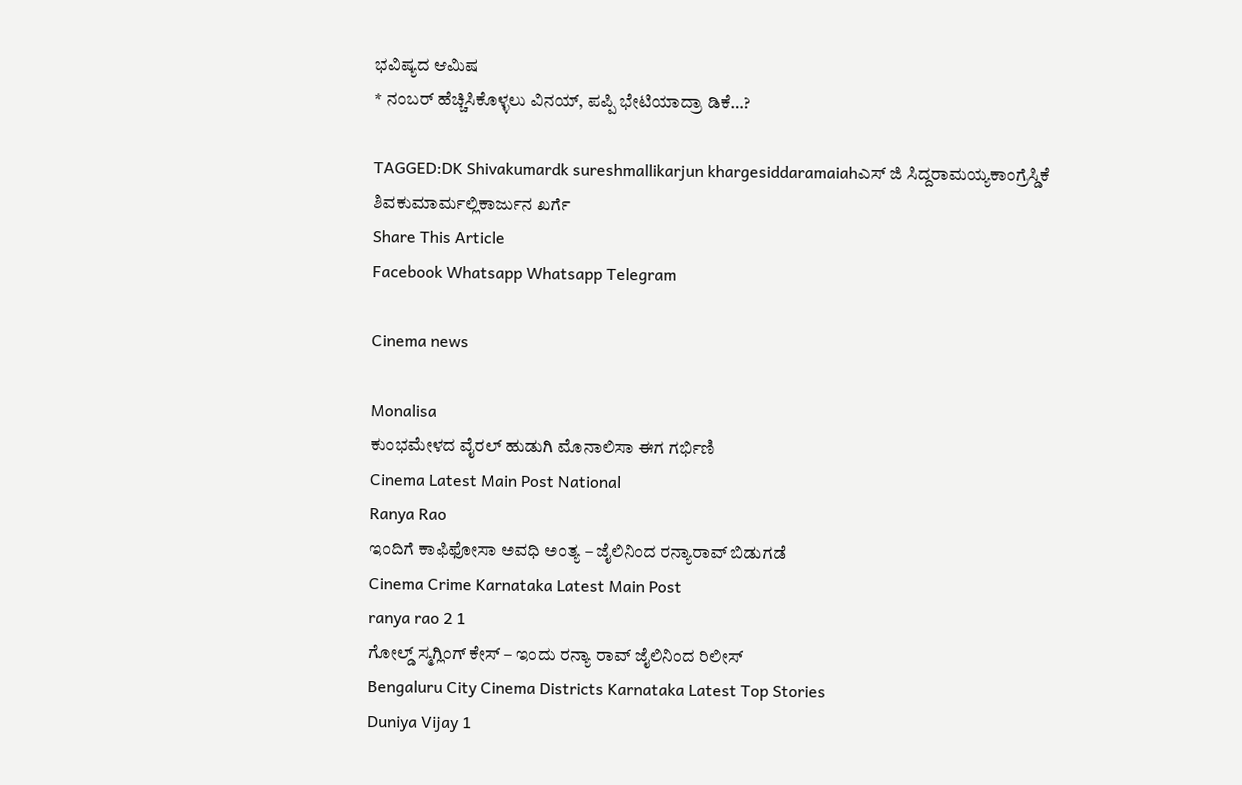ಭವಿಷ್ಯದ ಆಮಿಷ
* ನಂಬರ್ ಹೆಚ್ಚಿಸಿಕೊಳ್ಳಲು ವಿನಯ್, ಪಪ್ಪಿ ಭೇಟಿಯಾದ್ರಾ ಡಿಕೆ…?

TAGGED:DK Shivakumardk sureshmallikarjun khargesiddaramaiahಎಸ್ ಜಿ ಸಿದ್ದರಾಮಯ್ಯಕಾಂಗ್ರೆಸ್ಡಿಕೆ ಶಿವಕುಮಾರ್ಮಲ್ಲಿಕಾರ್ಜುನ ಖರ್ಗೆ
Share This Article
Facebook Whatsapp Whatsapp Telegram

Cinema news

Monalisa
ಕುಂಭಮೇಳದ ವೈರಲ್ ಹುಡುಗಿ ಮೊನಾಲಿಸಾ ಈಗ ಗರ್ಭಿಣಿ
Cinema Latest Main Post National
Ranya Rao
ಇಂದಿಗೆ ಕಾಫಿಫೋಸಾ ಅವಧಿ ಅಂತ್ಯ – ಜೈಲಿನಿಂದ ರನ್ಯಾರಾವ್‌ ಬಿಡುಗಡೆ
Cinema Crime Karnataka Latest Main Post
ranya rao 2 1
ಗೋಲ್ಡ್ ಸ್ಮಗ್ಲಿಂಗ್ ಕೇಸ್ – ಇಂದು ರನ್ಯಾ ರಾವ್ ಜೈಲಿನಿಂದ ರಿಲೀಸ್
Bengaluru City Cinema Districts Karnataka Latest Top Stories
Duniya Vijay 1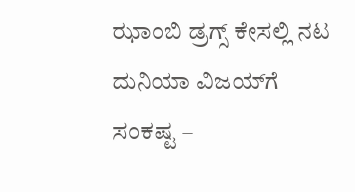ಝಾಂಬಿ ಡ್ರಗ್ಸ್ ಕೇಸಲ್ಲಿ ನಟ ದುನಿಯಾ ವಿಜಯ್‌ಗೆ ಸಂಕಷ್ಟ –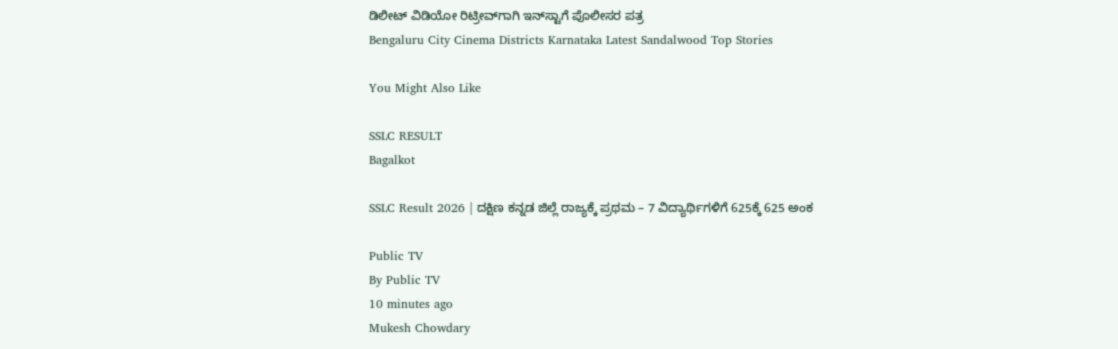ಡಿಲೀಟ್ ವಿಡಿಯೋ ರಿಟ್ರೀವ್‌ಗಾಗಿ ಇನ್‌ಸ್ಟಾಗೆ ಪೊಲೀಸರ ಪತ್ರ
Bengaluru City Cinema Districts Karnataka Latest Sandalwood Top Stories

You Might Also Like

SSLC RESULT
Bagalkot

SSLC Result 2026 | ದಕ್ಷಿಣ ಕನ್ನಡ ಜಿಲ್ಲೆ ರಾಜ್ಯಕ್ಕೆ ಪ್ರಥಮ – 7 ವಿದ್ಯಾರ್ಥಿಗಳಿಗೆ 625ಕ್ಕೆ 625 ಅಂಕ

Public TV
By Public TV
10 minutes ago
Mukesh Chowdary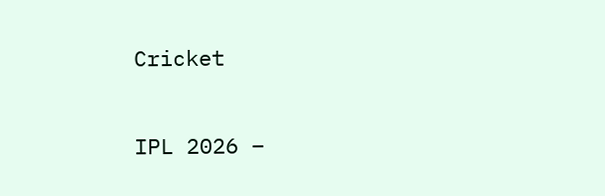Cricket

IPL 2026 –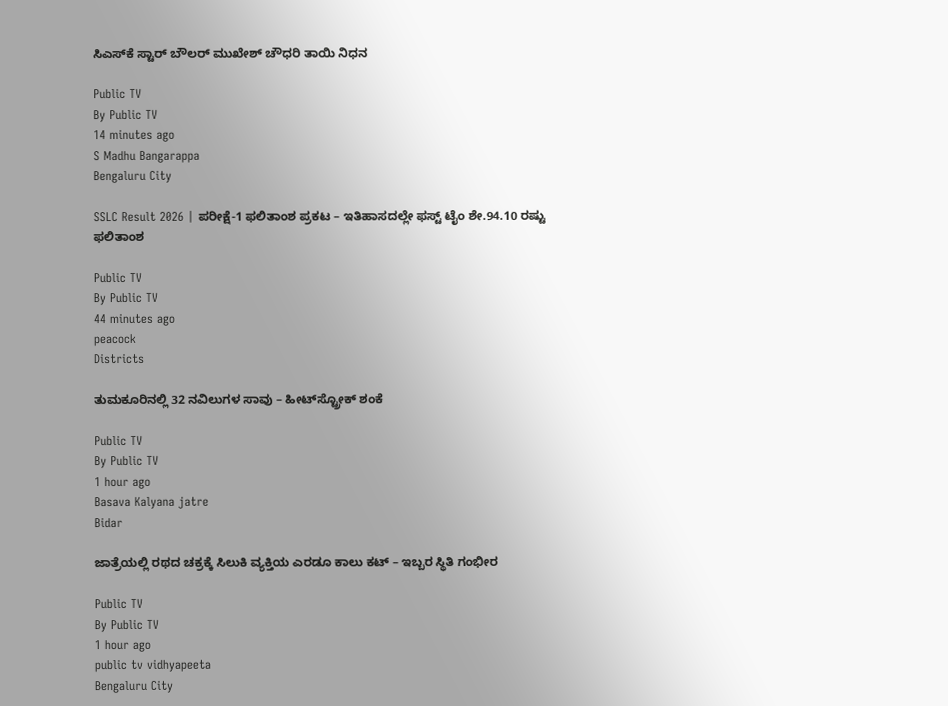ಸಿಎಸ್‌ಕೆ ಸ್ಟಾರ್ ಬೌಲರ್ ಮುಖೇಶ್ ಚೌಧರಿ ತಾಯಿ ನಿಧನ

Public TV
By Public TV
14 minutes ago
S Madhu Bangarappa
Bengaluru City

SSLC Result 2026 | ಪರೀಕ್ಷೆ-1 ಫಲಿತಾಂಶ ಪ್ರಕಟ – ಇತಿಹಾಸದಲ್ಲೇ ಫಸ್ಟ್‌ ಟೈಂ ಶೇ.94.10 ರಷ್ಟು ಫಲಿತಾಂಶ

Public TV
By Public TV
44 minutes ago
peacock
Districts

ತುಮಕೂರಿನಲ್ಲಿ 32 ನವಿಲುಗಳ ಸಾವು – ಹೀಟ್‌ಸ್ಟ್ರೋಕ್ ಶಂಕೆ

Public TV
By Public TV
1 hour ago
Basava Kalyana jatre
Bidar

ಜಾತ್ರೆಯಲ್ಲಿ ರಥದ ಚಕ್ರಕ್ಕೆ ಸಿಲುಕಿ ವ್ಯಕ್ತಿಯ ಎರಡೂ ಕಾಲು ಕಟ್ – ಇಬ್ಬರ ಸ್ಥಿತಿ ಗಂಭೀರ

Public TV
By Public TV
1 hour ago
public tv vidhyapeeta
Bengaluru City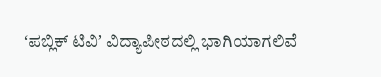ʻಪಬ್ಲಿಕ್‌ ಟಿವಿʼ ವಿದ್ಯಾಪೀಠದಲ್ಲಿ ಭಾಗಿಯಾಗಲಿವೆ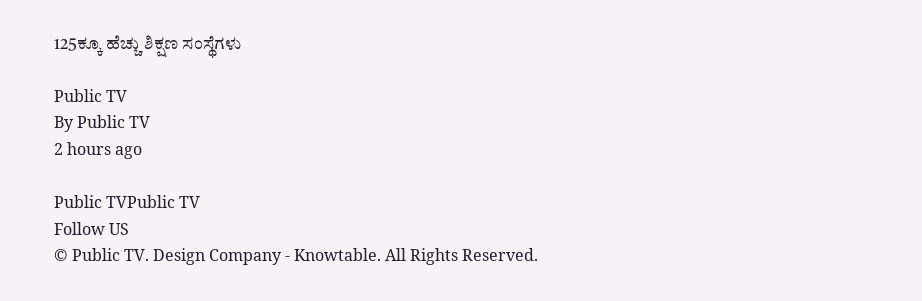125ಕ್ಕೂ ಹೆಚ್ಚು ಶಿಕ್ಷಣ ಸಂಸ್ಥೆಗಳು

Public TV
By Public TV
2 hours ago

Public TVPublic TV
Follow US
© Public TV. Design Company - Knowtable. All Rights Reserved.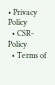• Privacy Policy
  • CSR-Policy
  • Terms of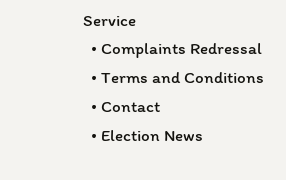Service
  • Complaints Redressal
  • Terms and Conditions
  • Contact
  • Election News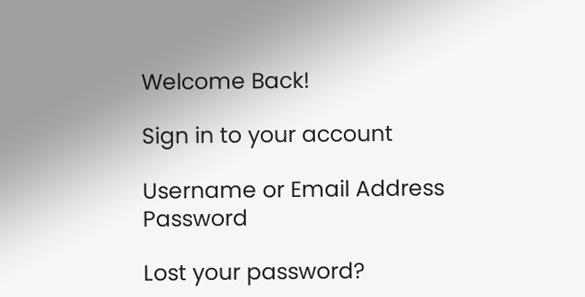Welcome Back!

Sign in to your account

Username or Email Address
Password

Lost your password?